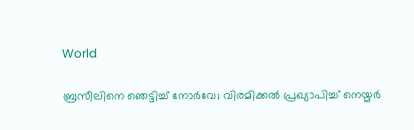World

ബ്രസീലിനെ ഞെട്ടിച്ച് നോർവേ; വിരമിക്കൽ പ്രഖ്യാപിച്ച് നെയ്മർ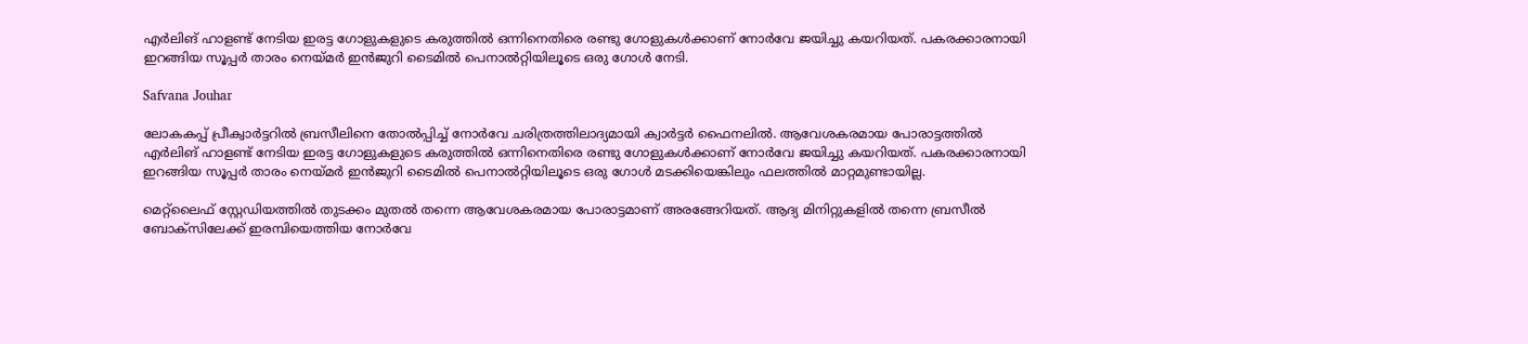എർലിങ് ഹാളണ്ട് നേടിയ ഇരട്ട ഗോളുകളുടെ കരുത്തിൽ ഒന്നിനെതിരെ രണ്ടു ഗോളുകൾക്കാണ് നോർവേ ജയിച്ചു കയറിയത്. പകരക്കാരനായി ഇറങ്ങിയ സൂപ്പർ താരം നെയ്മർ ഇൻജുറി ടൈമിൽ പെനാൽറ്റിയിലൂടെ ഒരു ഗോൾ നേടി.

Safvana Jouhar

ലോകകപ്പ് പ്രീക്വാർട്ടറിൽ ബ്രസീലിനെ തോൽപ്പിച്ച് നോർവേ ചരിത്രത്തിലാദ്യമായി ക്വാർട്ടർ ഫൈനലിൽ. ആവേശകരമായ പോരാട്ടത്തിൽ എർലിങ് ഹാളണ്ട് നേടിയ ഇരട്ട ഗോളുകളുടെ കരുത്തിൽ ഒന്നിനെതിരെ രണ്ടു ഗോളുകൾക്കാണ് നോർവേ ജയിച്ചു കയറിയത്. പകരക്കാരനായി ഇറങ്ങിയ സൂപ്പർ താരം നെയ്മർ ഇൻജുറി ടൈമിൽ പെനാൽറ്റിയിലൂടെ ഒരു ഗോൾ മടക്കിയെങ്കിലും ഫലത്തിൽ മാറ്റമുണ്ടായില്ല.

മെറ്റ്‌ലൈഫ് സ്റ്റേഡിയത്തിൽ തുടക്കം മുതൽ തന്നെ ആവേശകരമായ പോരാട്ടമാണ് അരങ്ങേറിയത്. ആദ്യ മിനിറ്റുകളിൽ തന്നെ ബ്രസീൽ ബോക്‌സിലേക്ക് ഇരമ്പിയെത്തിയ നോർവേ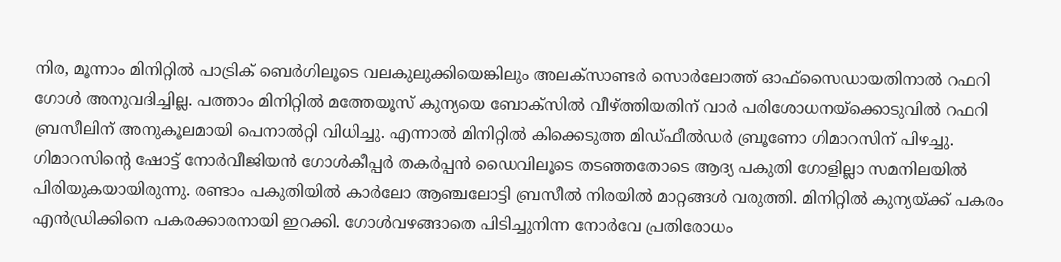നിര, മൂന്നാം മിനിറ്റിൽ പാട്രിക് ബെർഗിലൂടെ വലകുലുക്കിയെങ്കിലും അലക്‌സാണ്ടർ സൊർലോത്ത് ഓഫ്‌സൈഡായതിനാൽ റഫറി ഗോൾ അനുവദിച്ചില്ല. പത്താം മിനിറ്റിൽ മത്തേയൂസ് കുന്യയെ ബോക്സിൽ വീഴ്ത്തിയതിന് വാർ പരിശോധനയ്ക്കൊടുവിൽ റഫറി ബ്രസീലിന് അനുകൂലമായി പെനാൽറ്റി വിധിച്ചു. എന്നാൽ മിനിറ്റിൽ കിക്കെടുത്ത മിഡ്ഫീൽഡർ ബ്രൂണോ ഗിമാറസിന് പിഴച്ചു. ഗിമാറസിന്റെ ഷോട്ട് നോർവീജിയൻ ഗോൾകീപ്പർ തകർപ്പൻ ഡൈവിലൂടെ തടഞ്ഞതോടെ ആദ്യ പകുതി ഗോളില്ലാ സമനിലയിൽ പിരിയുകയായിരുന്നു. രണ്ടാം പകുതിയിൽ കാർലോ ആഞ്ചലോട്ടി ബ്രസീൽ നിരയിൽ മാറ്റങ്ങൾ വരുത്തി. മിനിറ്റിൽ കുന്യയ്ക്ക് പകരം എൻഡ്രിക്കിനെ പകരക്കാരനായി ഇറക്കി. ഗോൾവഴങ്ങാതെ പിടിച്ചുനിന്ന നോർവേ പ്രതിരോധം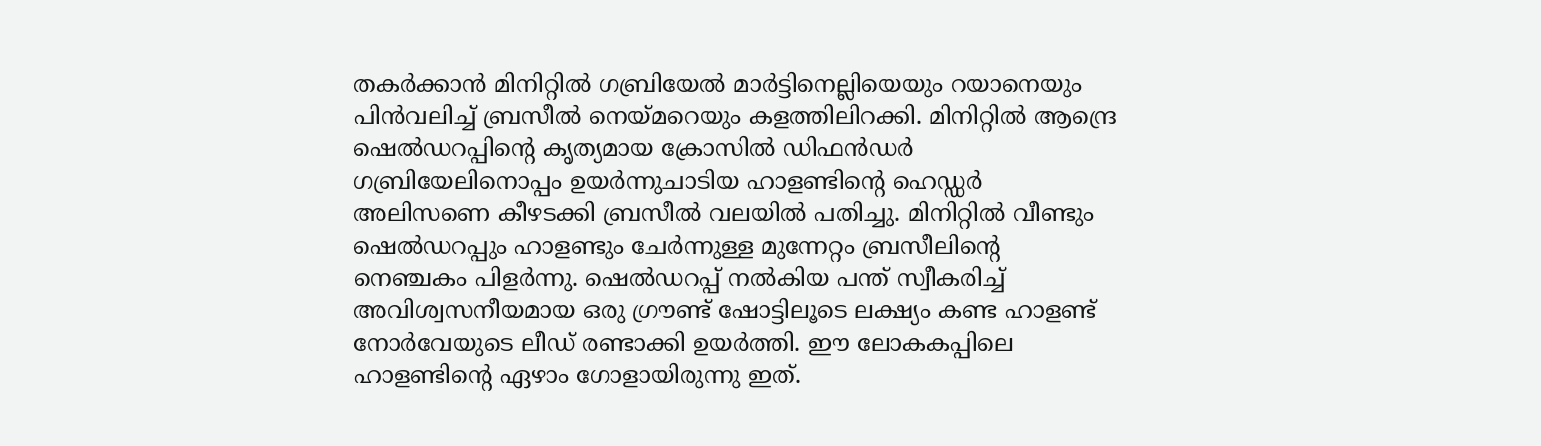തകർക്കാൻ മിനിറ്റിൽ ഗബ്രിയേൽ മാർട്ടിനെല്ലിയെയും റയാനെയും പിൻവലിച്ച് ബ്രസീൽ നെയ്മറെയും കളത്തിലിറക്കി. മിനിറ്റിൽ ആന്ദ്രെ ഷെൽഡറപ്പിന്റെ കൃത്യമായ ക്രോസിൽ ഡിഫൻഡർ ഗബ്രിയേലിനൊപ്പം ഉയർന്നുചാടിയ ഹാളണ്ടിന്റെ ഹെഡ്ഡർ അലിസണെ കീഴടക്കി ബ്രസീൽ വലയിൽ പതിച്ചു. മിനിറ്റിൽ വീണ്ടും ഷെൽഡറപ്പും ഹാളണ്ടും ചേർന്നുള്ള മുന്നേറ്റം ബ്രസീലിന്റെ നെഞ്ചകം പിളർന്നു. ഷെൽഡറപ്പ് നൽകിയ പന്ത് സ്വീകരിച്ച് അവിശ്വസനീയമായ ഒരു ഗ്രൗണ്ട് ഷോട്ടിലൂടെ ലക്ഷ്യം കണ്ട ഹാളണ്ട് നോർവേയുടെ ലീഡ് രണ്ടാക്കി ഉയർത്തി. ഈ ലോകകപ്പിലെ ഹാളണ്ടിന്റെ ഏഴാം ഗോളായിരുന്നു ഇത്.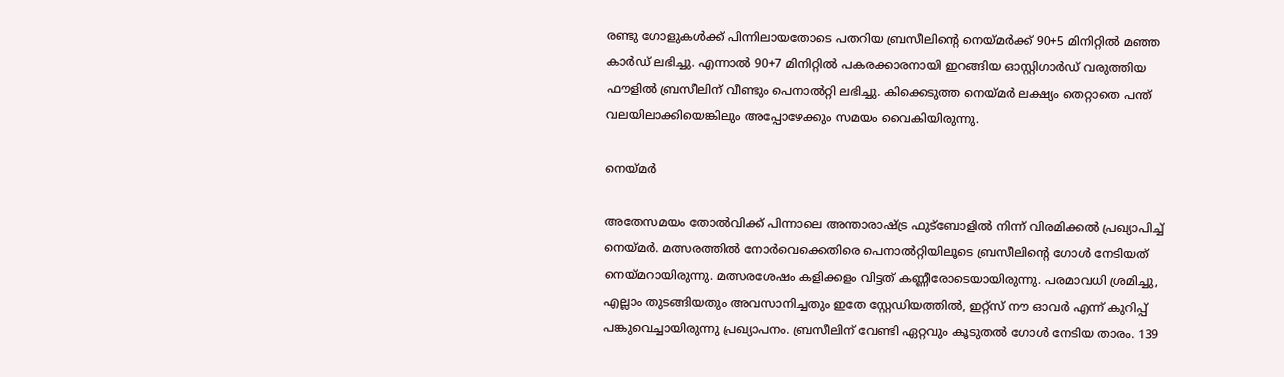രണ്ടു ഗോളുകൾക്ക് പിന്നിലായതോടെ പതറിയ ബ്രസീലിന്റെ നെയ്മർക്ക് 90+5 മിനിറ്റിൽ മഞ്ഞ കാർഡ് ലഭിച്ചു. എന്നാൽ 90+7 മിനിറ്റിൽ പകരക്കാരനായി ഇറങ്ങിയ ഓസ്റ്റിഗാർഡ് വരുത്തിയ ഫൗളിൽ ബ്രസീലിന് വീണ്ടും പെനാൽറ്റി ലഭിച്ചു. കിക്കെടുത്ത നെയ്മർ ലക്ഷ്യം തെറ്റാതെ പന്ത് വലയിലാക്കിയെങ്കിലും അപ്പോഴേക്കും സമയം വൈകിയിരുന്നു.

നെയ്മർ

അതേസമയം തോൽവിക്ക് പിന്നാലെ അന്താരാഷ്ട്ര ഫുട്ബോളിൽ നിന്ന് വിരമിക്കൽ പ്രഖ്യാപിച്ച് നെയ്മർ. മത്സരത്തിൽ നോർവെക്കെതിരെ പെനാൽറ്റിയിലൂടെ ബ്രസീലിന്റെ ഗോൾ നേടിയത് നെയ്മറായിരുന്നു. മത്സരശേഷം കളിക്കളം വിട്ടത് കണ്ണീരോടെയായിരുന്നു. പരമാവധി ശ്രമിച്ചു, എല്ലാം തുടങ്ങിയതും അവസാനിച്ചതും ഇതേ സ്റ്റേഡിയത്തിൽ, ഇറ്റ്സ് നൗ ഓവർ എന്ന് കുറിപ്പ് പങ്കുവെച്ചായിരുന്നു പ്രഖ്യാപനം. ബ്രസീലിന് വേണ്ടി ഏറ്റവും കൂടുതൽ ഗോൾ നേടിയ താരം. 139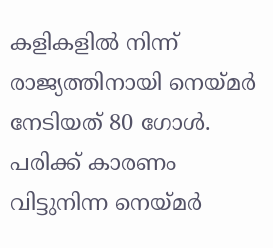കളികളിൽ നിന്ന് രാജ്യത്തിനായി നെയ്മർ നേടിയത് 80 ഗോൾ. പരിക്ക് കാരണം വിട്ടുനിന്ന നെയ്മർ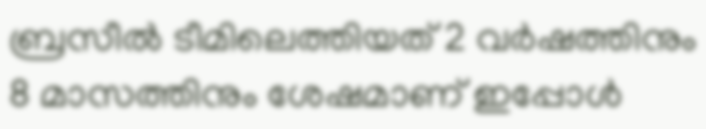ബ്രസീൽ ടീമിലെത്തിയത് 2 വർഷത്തിനും 8 മാസത്തിനും ശേഷമാണ് ഇപ്പോൾ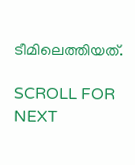ടീമിലെത്തിയത്.

SCROLL FOR NEXT